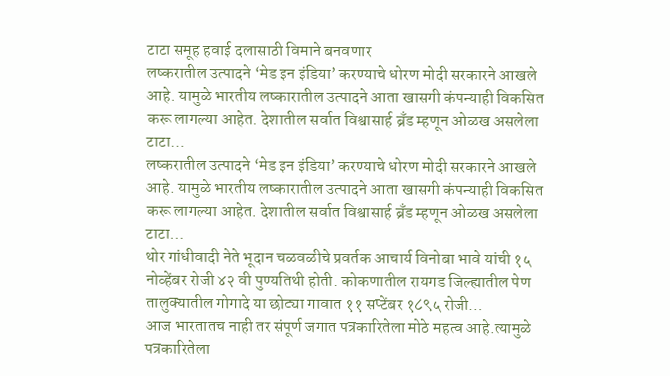टाटा समूह हवाई दलासाठी विमाने बनवणार
लष्करातील उत्पादने ‘मेड इन इंडिया’ करण्याचे धोरण मोदी सरकारने आखले आहे. यामुळे भारतीय लष्कारातील उत्पादने आता खासगी कंपन्याही विकसित करू लागल्या आहेत. देशातील सर्वात विश्वासार्ह ब्रँड म्हणून ओळख असलेला टाटा…
लष्करातील उत्पादने ‘मेड इन इंडिया’ करण्याचे धोरण मोदी सरकारने आखले आहे. यामुळे भारतीय लष्कारातील उत्पादने आता खासगी कंपन्याही विकसित करू लागल्या आहेत. देशातील सर्वात विश्वासार्ह ब्रँड म्हणून ओळख असलेला टाटा…
थोर गांधीवादी नेते भूदान चळवळीचे प्रवर्तक आचार्य विनोबा भावे यांची १५ नोव्हेंबर रोजी ४२ वी पुण्यतिथी होती. कोकणातील रायगड जिल्ह्यातील पेण तालुक्यातील गोगादे या छोट्या गावात ११ सप्टेंबर १८९५ रोजी…
आज भारतातच नाही तर संपूर्ण जगात पत्रकारितेला मोठे महत्व आहे.त्यामुळे पत्रकारितेला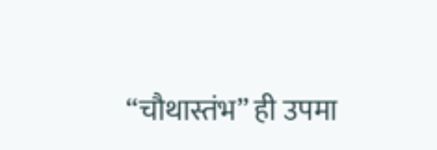“चौथास्तंभ” ही उपमा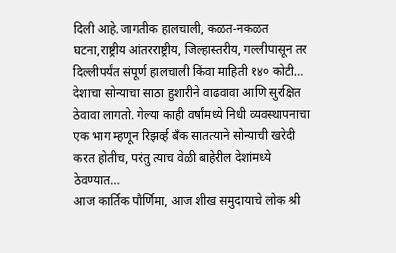दिली आहे.जागतीक हालचाली, कळत-नकळत घटना,राष्ट्रीय आंतरराष्ट्रीय, जिल्हास्तरीय, गल्लीपासून तर दिल्लीपर्यंत संपूर्ण हालचाली किंवा माहिती १४० कोटी…
देशाचा सोन्याचा साठा हुशारीने वाढवावा आणि सुरक्षित ठेवावा लागतो. गेल्या काही वर्षांमध्ये निधी व्यवस्थापनाचा एक भाग म्हणून रिझर्व्ह बँक सातत्याने सोन्याची खरेदी करत होतीच, परंतु त्याच वेळी बाहेरील देशांमध्ये ठेवण्यात…
आज कार्तिक पौर्णिमा, आज शीख समुदायाचे लोक श्री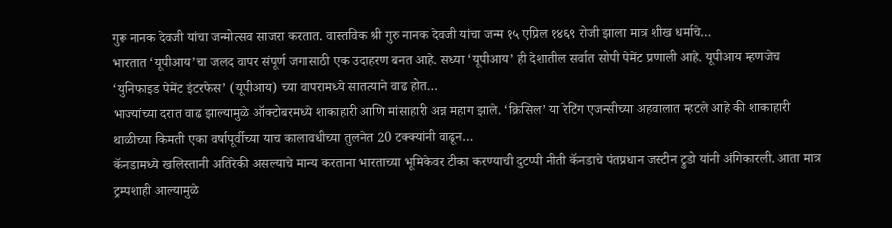गुरू नानक देवजी यांचा जन्मोत्सव साजरा करतात. वास्तविक श्री गुरु नानक देवजी यांचा जन्म १५ एप्रिल १४६९ रोजी झाला मात्र शीख धर्माचे…
भारतात ‘यूपीआय’चा जलद वापर संपूर्ण जगासाठी एक उदाहरण बनत आहे. सध्या ‘यूपीआय’ ही देशातील सर्वात सोपी पेमेंट प्रणाली आहे. यूपीआय म्हणजेच ‘युनिफाइड पेमेंट इंटरफेस’ (यूपीआय) च्या वापरामध्ये सातत्याने वाढ होत…
भाज्यांच्या दरात वाढ झाल्यामुळे ऑक्टोबरमध्ये शाकाहारी आणि मांसाहारी अन्न महाग झाले. ‘क्रिसिल’ या रेटिंग एजन्सीच्या अहवालात म्हटले आहे की शाकाहारी थाळीच्या किमती एका वर्षापूर्वीच्या याच कालावधीच्या तुलनेत 20 टक्क्यांनी वाढून…
कॅनडामध्ये खलिस्तानी अतिरेकी असल्याचे मान्य करताना भारताच्या भूमिकेवर टीका करण्याची दुटप्पी नीती कॅनडाचे पंतप्रधान जस्टीन ट्रुडो यांनी अंगिकारली. आता मात्र ट्रम्पशाही आल्यामुळे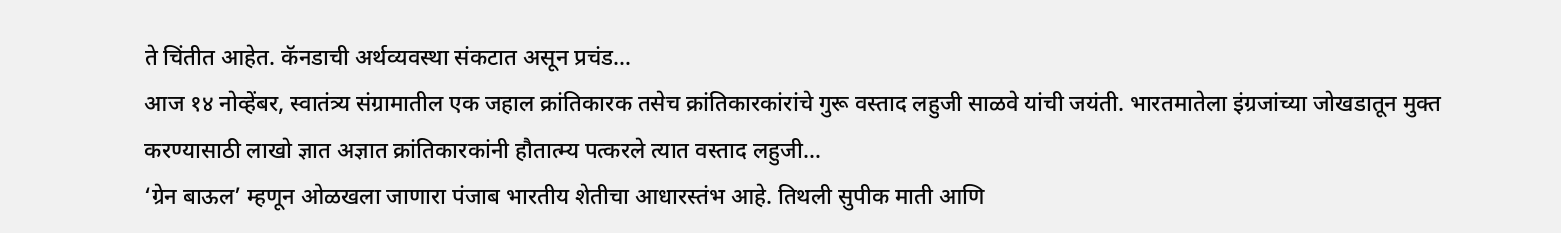ते चिंतीत आहेत. कॅनडाची अर्थव्यवस्था संकटात असून प्रचंड…
आज १४ नोव्हेंबर, स्वातंत्र्य संग्रामातील एक जहाल क्रांतिकारक तसेच क्रांतिकारकांरांचे गुरू वस्ताद लहुजी साळवे यांची जयंती. भारतमातेला इंग्रजांच्या जोखडातून मुक्त करण्यासाठी लाखो ज्ञात अज्ञात क्रांतिकारकांनी हौतात्म्य पत्करले त्यात वस्ताद लहुजी…
‘ग्रेन बाऊल’ म्हणून ओळखला जाणारा पंजाब भारतीय शेतीचा आधारस्तंभ आहे. तिथली सुपीक माती आणि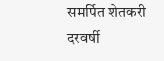समर्पित शेतकरी दरवर्षी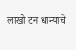लाखो टन धान्याचे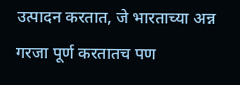उत्पादन करतात, जे भारताच्या अन्न गरजा पूर्ण करतातच पण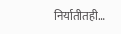निर्यातीतही…